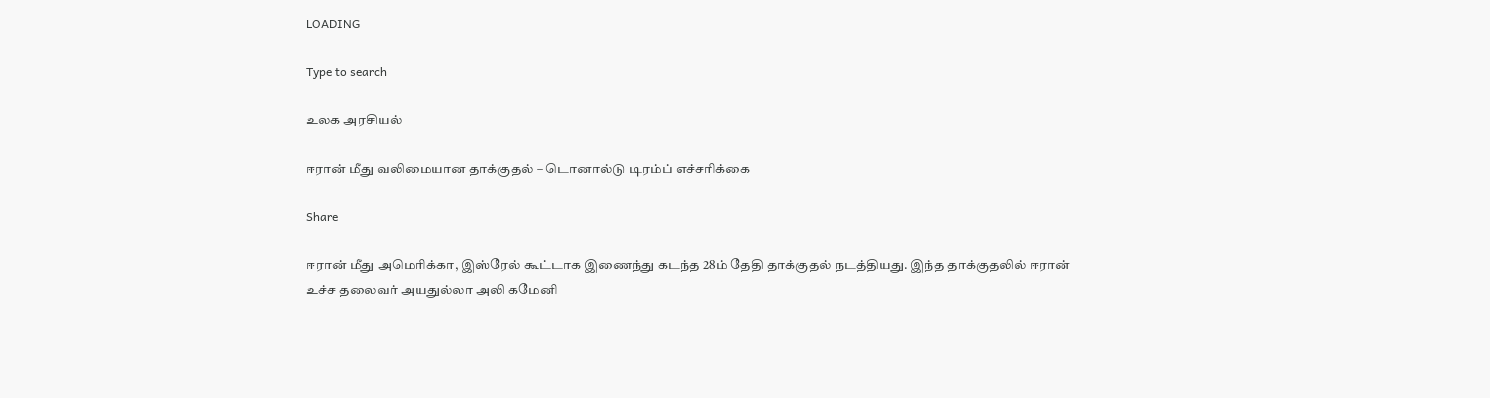LOADING

Type to search

உலக அரசியல்

ஈரான் மீது வலிமையான தாக்குதல் – டொனால்டு டிரம்ப் எச்சரிக்கை

Share

ஈரான் மீது அமெரிக்கா, இஸ்ரேல் கூட்டாக இணைந்து கடந்த 28ம் தேதி தாக்குதல் நடத்தியது. இந்த தாக்குதலில் ஈரான் உச்ச தலைவர் அயதுல்லா அலி கமேனி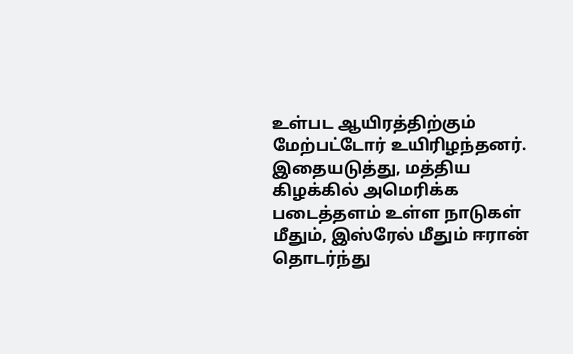உள்பட ஆயிரத்திற்கும் மேற்பட்டோர் உயிரிழந்தனர். இதையடுத்து, மத்திய கிழக்கில் அமெரிக்க படைத்தளம் உள்ள நாடுகள் மீதும், இஸ்ரேல் மீதும் ஈரான் தொடர்ந்து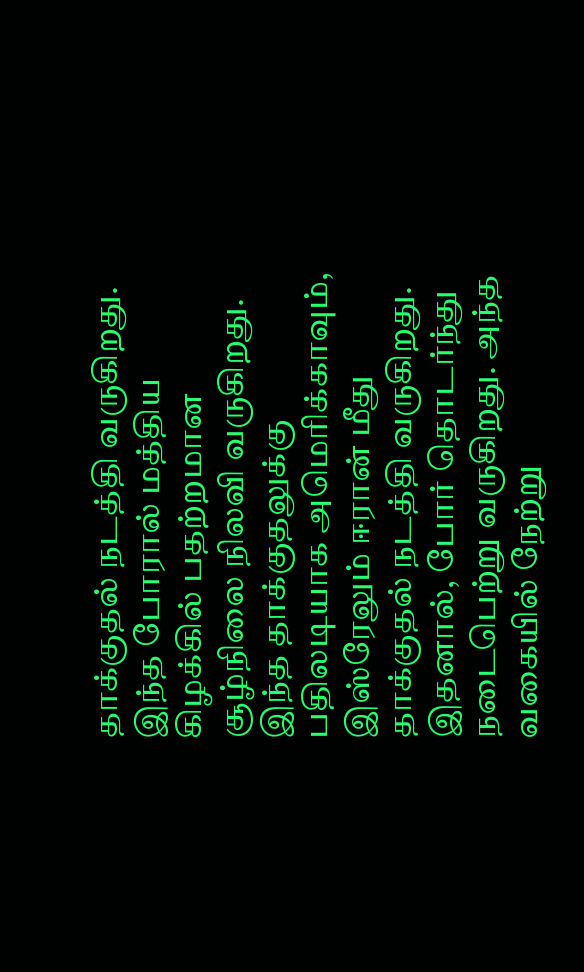தாக்குதல் நடத்தி வருகிறது. இந்த போரால் மத்திய கிழக்கில் பதற்றமான சூழ்நிலை நிலவி வருகிறது. இந்த தாக்குதலுக்கு பதிலடியாக அமெரிக்காவும், இஸ்ரேலும் ஈரான் மீது தாக்குதல் நடத்தி வருகிறது. இதனால், போர் தொடர்ந்து நடைபெற்று வருகிறது. அந்த வகையில் நேற்று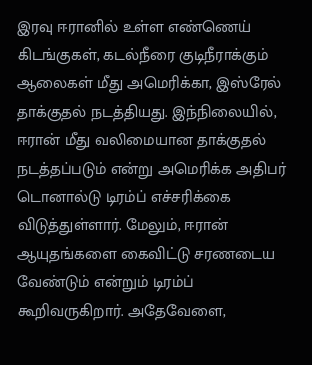இரவு ஈரானில் உள்ள எண்ணெய் கிடங்குகள், கடல்நீரை குடிநீராக்கும் ஆலைகள் மீது அமெரிக்கா, இஸ்ரேல் தாக்குதல் நடத்தியது. இந்நிலையில், ஈரான் மீது வலிமையான தாக்குதல் நடத்தப்படும் என்று அமெரிக்க அதிபர் டொனால்டு டிரம்ப் எச்சரிக்கை விடுத்துள்ளார். மேலும், ஈரான் ஆயுதங்களை கைவிட்டு சரணடைய வேண்டும் என்றும் டிரம்ப் கூறிவருகிறார். அதேவேளை,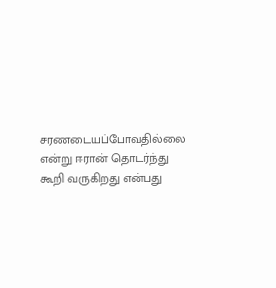சரணடையப்போவதில்லை என்று ஈரான் தொடர்ந்து கூறி வருகிறது என்பது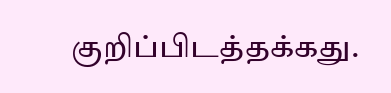குறிப்பிடத்தக்கது.